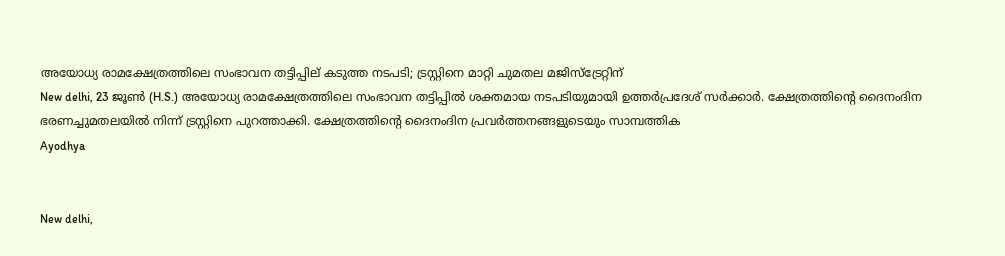അയോധ്യ രാമക്ഷേത്രത്തിലെ സംഭാവന തട്ടിപ്പില് കടുത്ത നടപടി; ട്രസ്റ്റിനെ മാറ്റി ചുമതല മജിസ്ട്രേറ്റിന്
New delhi, 23 ജൂണ്‍ (H.S.) അയോധ്യ രാമക്ഷേത്രത്തിലെ സംഭാവന തട്ടിപ്പില്‍ ശക്തമായ നടപടിയുമായി ഉത്തര്‍പ്രദേശ് സര്‍ക്കാര്‍. ക്ഷേത്രത്തിന്റെ ദൈനംദിന ഭരണച്ചുമതലയില്‍ നിന്ന് ട്രസ്റ്റിനെ പുറത്താക്കി. ക്ഷേത്രത്തിന്റെ ദൈനംദിന പ്രവര്‍ത്തനങ്ങളുടെയും സാമ്പത്തിക
Ayodhya


New delhi,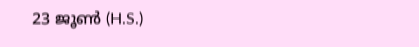23 ജൂണ്‍ (H.S.)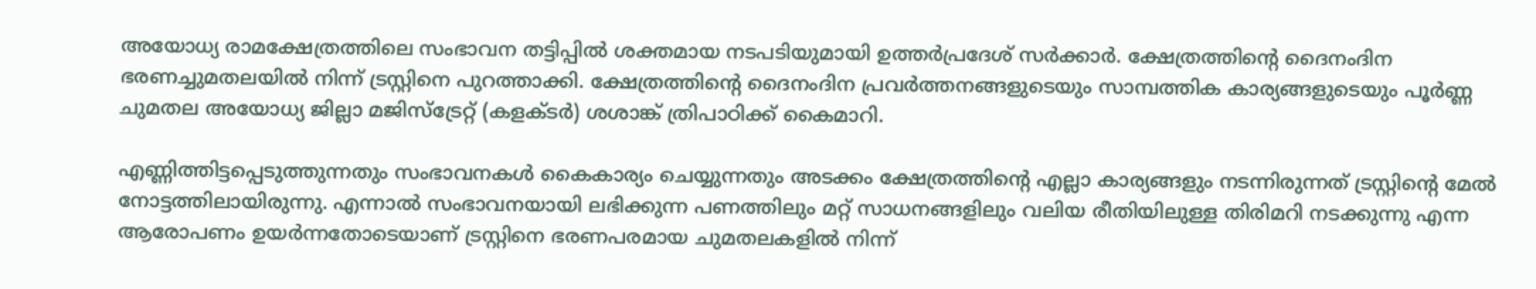അയോധ്യ രാമക്ഷേത്രത്തിലെ സംഭാവന തട്ടിപ്പില്‍ ശക്തമായ നടപടിയുമായി ഉത്തര്‍പ്രദേശ് സര്‍ക്കാര്‍. ക്ഷേത്രത്തിന്റെ ദൈനംദിന ഭരണച്ചുമതലയില്‍ നിന്ന് ട്രസ്റ്റിനെ പുറത്താക്കി. ക്ഷേത്രത്തിന്റെ ദൈനംദിന പ്രവര്‍ത്തനങ്ങളുടെയും സാമ്പത്തിക കാര്യങ്ങളുടെയും പൂര്‍ണ്ണ ചുമതല അയോധ്യ ജില്ലാ മജിസ്ട്രേറ്റ് (കളക്ടര്‍) ശശാങ്ക് ത്രിപാഠിക്ക് കൈമാറി.

എണ്ണിത്തിട്ടപ്പെടുത്തുന്നതും സംഭാവനകള്‍ കൈകാര്യം ചെയ്യുന്നതും അടക്കം ക്ഷേത്രത്തിന്റെ എല്ലാ കാര്യങ്ങളും നടന്നിരുന്നത് ട്രസ്റ്റിന്റെ മേല്‍ നോട്ടത്തിലായിരുന്നു. എന്നാല്‍ സംഭാവനയായി ലഭിക്കുന്ന പണത്തിലും മറ്റ് സാധനങ്ങളിലും വലിയ രീതിയിലുള്ള തിരിമറി നടക്കുന്നു എന്ന ആരോപണം ഉയര്‍ന്നതോടെയാണ് ട്രസ്റ്റിനെ ഭരണപരമായ ചുമതലകളില്‍ നിന്ന്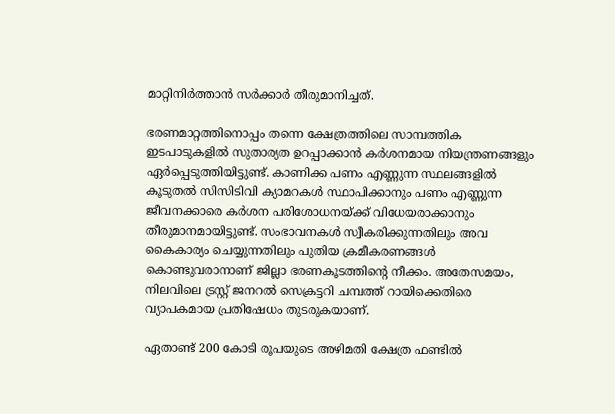മാറ്റിനിര്‍ത്താന്‍ സര്‍ക്കാര്‍ തീരുമാനിച്ചത്.

ഭരണമാറ്റത്തിനൊപ്പം തന്നെ ക്ഷേത്രത്തിലെ സാമ്പത്തിക ഇടപാടുകളില്‍ സുതാര്യത ഉറപ്പാക്കാന്‍ കര്‍ശനമായ നിയന്ത്രണങ്ങളും ഏര്‍പ്പെടുത്തിയിട്ടുണ്ട്. കാണിക്ക പണം എണ്ണുന്ന സ്ഥലങ്ങളില്‍ കൂടുതല്‍ സിസിടിവി ക്യാമറകള്‍ സ്ഥാപിക്കാനും പണം എണ്ണുന്ന ജീവനക്കാരെ കര്‍ശന പരിശോധനയ്ക്ക് വിധേയരാക്കാനും തീരുമാനമായിട്ടുണ്ട്. സംഭാവനകള്‍ സ്വീകരിക്കുന്നതിലും അവ കൈകാര്യം ചെയ്യുന്നതിലും പുതിയ ക്രമീകരണങ്ങള്‍ കൊണ്ടുവരാനാണ് ജില്ലാ ഭരണകൂടത്തിന്റെ നീക്കം. അതേസമയം, നിലവിലെ ട്രസ്റ്റ് ജനറല്‍ സെക്രട്ടറി ചമ്പത്ത് റായിക്കെതിരെ വ്യാപകമായ പ്രതിഷേധം തുടരുകയാണ്.

ഏതാണ്ട് 200 കോടി രൂപയുടെ അഴിമതി ക്ഷേത്ര ഫണ്ടില്‍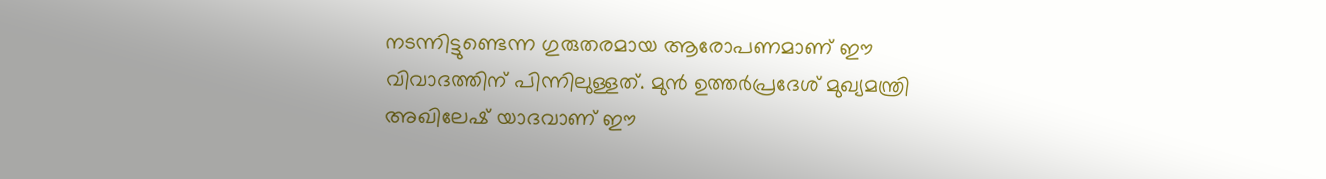നടന്നിട്ടുണ്ടെന്ന ഗുരുതരമായ ആരോപണമാണ് ഈ വിവാദത്തിന് പിന്നിലുള്ളത്. മുന്‍ ഉത്തര്‍പ്രദേശ് മുഖ്യമന്ത്രി അഖിലേഷ് യാദവാണ് ഈ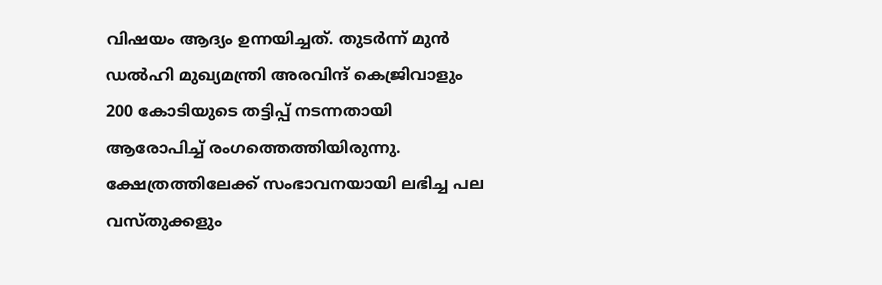വിഷയം ആദ്യം ഉന്നയിച്ചത്. തുടര്‍ന്ന് മുന്‍ ഡല്‍ഹി മുഖ്യമന്ത്രി അരവിന്ദ് കെജ്രിവാളും 200 കോടിയുടെ തട്ടിപ്പ് നടന്നതായി ആരോപിച്ച് രംഗത്തെത്തിയിരുന്നു. ക്ഷേത്രത്തിലേക്ക് സംഭാവനയായി ലഭിച്ച പല വസ്തുക്കളും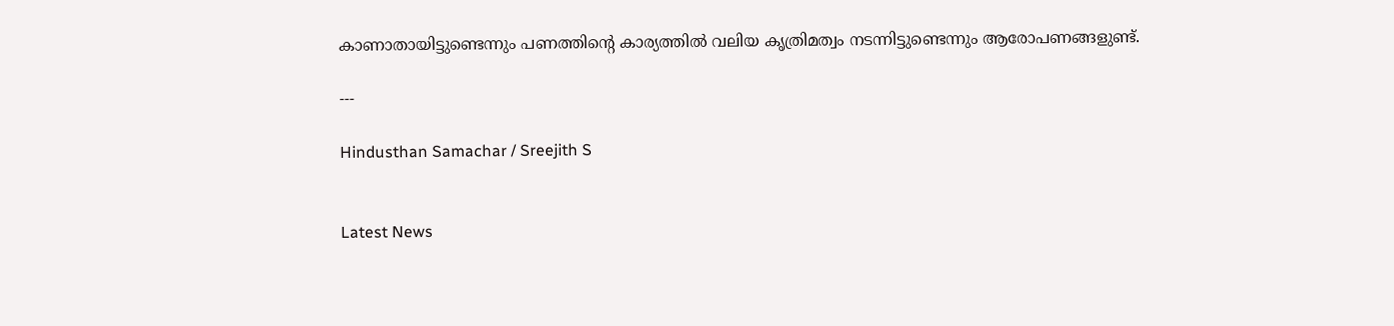കാണാതായിട്ടുണ്ടെന്നും പണത്തിന്റെ കാര്യത്തില്‍ വലിയ കൃത്രിമത്വം നടന്നിട്ടുണ്ടെന്നും ആരോപണങ്ങളുണ്ട്.

---

Hindusthan Samachar / Sreejith S


Latest News